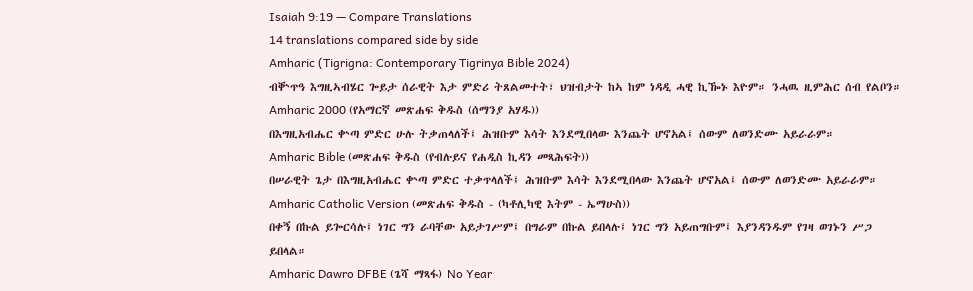Isaiah 9:19 — Compare Translations
14 translations compared side by side
Amharic (Tigrigna: Contemporary Tigrinya Bible 2024)
ብቝጥዓ እግዚኣብሄር ጐይታ ሰራዊት እታ ምድሪ ትጸልመተት፣ ህዝብታት ከኣ ከም ነዳዲ ሓዊ ኪዀኑ እዮም። ንሓዉ ዚምሕር ሰብ የልቦን።
Amharic 2000 (የአማርኛ መጽሐፍ ቅዱስ (ሰማንያ አሃዱ))
በእግዚአብሔር ቍጣ ምድር ሁሉ ትቃጠላለች፤ ሕዝቡም እሳት እንደሚበላው እንጨት ሆኖአል፤ ሰውም ለወንድሙ አይራራም።
Amharic Bible (መጽሐፍ ቅዱስ (የብሉይና የሐዲስ ኪዳን መጻሕፍት))
በሠራዊት ጌታ በእግዚአብሔር ቍጣ ምድር ተቃጥላለች፤ ሕዝቡም እሳት እንደሚበላው እንጨት ሆኖአል፤ ሰውም ለወንድሙ አይራራም።
Amharic Catholic Version (መጽሐፍ ቅዱስ - (ካቶሊካዊ እትም - ኤማሁስ))
በቀኝ በኩል ይጐርሳሉ፤ ነገር ግን ራባቸው አይታገሥም፤ በግራም በኩል ይበላሉ፤ ነገር ግን አይጠግቡም፤ እያንዳንዱም የገዛ ወገኑን ሥጋ ይበላል።
Amharic Dawro DFBE (ጌሻ ማጻፋ) No Year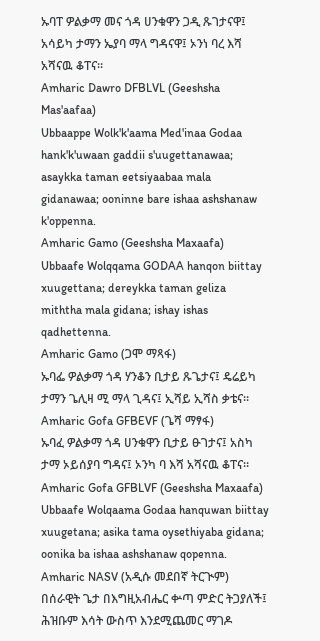ኡባፐ ዎልቃማ መና ጎዳ ሀንቁዋን ጋዲ ጹገታናዋ፤ አሳይካ ታማን ኤያባ ማላ ግዳናዋ፤ ኦንነ ባረ እሻ አሻናዉ ቆፐና።
Amharic Dawro DFBLVL (Geeshsha Mas'aafaa)
Ubbaappe Wolk'k'aama Med'inaa Godaa hank'k'uwaan gaddii s'uugettanawaa; asaykka taman eetsiyaabaa mala gidanawaa; ooninne bare ishaa ashshanaw k'oppenna.
Amharic Gamo (Geeshsha Maxaafa)
Ubbaafe Wolqqama GODAA hanqon biittay xuugettana; dereykka taman geliza miththa mala gidana; ishay ishas qadhettenna.
Amharic Gamo (ጋሞ ማጻፋ)
ኡባፌ ዎልቃማ ጎዳ ሃንቆን ቢታይ ጹጌታና፤ ዴሬይካ ታማን ጌሊዛ ሚ ማላ ጊዳና፤ ኢሻይ ኢሻስ ቃቴና።
Amharic Gofa GFBEVF (ጌሻ ማፃፋ)
ኡባፈ ዎልቃማ ጎዳ ሀንቁዋን ቢታይ ፁገታና፤ አስካ ታማ ኦይሰያባ ግዳና፤ ኦንካ ባ እሻ አሻናዉ ቆፐና።
Amharic Gofa GFBLVF (Geeshsha Maxaafa)
Ubbaafe Wolqaama Godaa hanquwan biittay xuugetana; asika tama oysethiyaba gidana; oonika ba ishaa ashshanaw qopenna.
Amharic NASV (አዲሱ መደበኛ ትርጒም)
በሰራዊት ጌታ በእግዚአብሔር ቍጣ ምድር ትጋያለች፤ ሕዝቡም እሳት ውስጥ እንደሚጨመር ማገዶ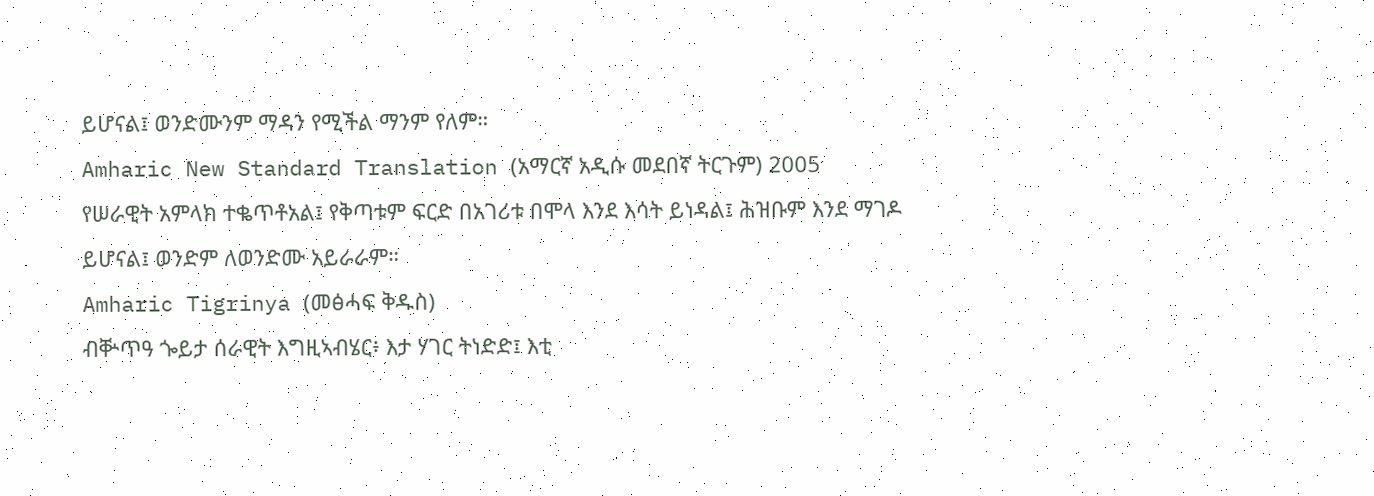ይሆናል፤ ወንድሙንም ማዳን የሚችል ማንም የለም።
Amharic New Standard Translation (አማርኛ አዲሱ መደበኛ ትርጉም) 2005
የሠራዊት አምላክ ተቈጥቶአል፤ የቅጣቱም ፍርድ በአገሪቱ በሞላ እንደ እሳት ይነዳል፤ ሕዝቡም እንደ ማገዶ ይሆናል፤ ወንድም ለወንድሙ አይራራም።
Amharic Tigrinya (መፅሓፍ ቅዱስ)
ብቝጥዓ ጐይታ ሰራዊት እግዚኣብሄር፥ እታ ሃገር ትነድድ፤ እቲ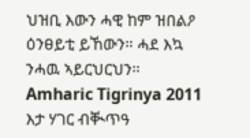ህዝቢ እውን ሓዊ ከም ዝበልዖ ዕንፀይቲ ይኸውን። ሓደ እኳ ንሓዉ ኣይርህርህን።
Amharic Tigrinya 2011
እታ ሃገር ብቚጥዓ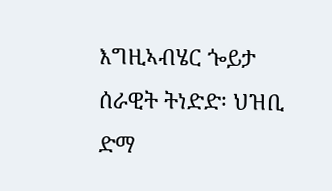እግዚኣብሄር ጐይታ ሰራዊት ትነድድ፡ ህዝቢ ድማ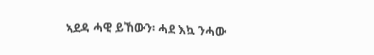ኣደዳ ሓዊ ይኸውን፡ ሓደ እኳ ንሓው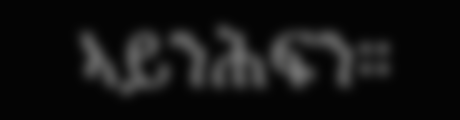ኣይንሕፍን።